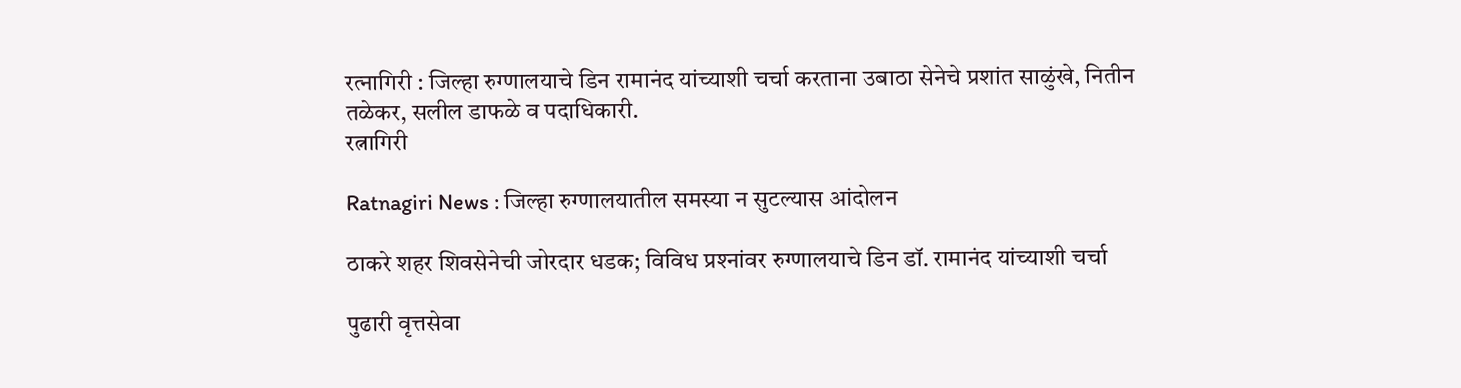रत्‍नागिरी : जिल्‍हा रुग्‍णालयाचे डिन रामानंद यांच्‍याशी चर्चा करताना उबाठा सेनेचे प्रशांत साळुंखे, नितीन तळेकर, सलील डाफळे व पदाधिकारी.
रत्नागिरी

Ratnagiri News : जिल्‍हा रुग्‍णालयातील समस्‍या न सुटल्‍यास आंदोलन

ठाकरे शहर शिवसेनेची जोरदार धडक; विविध प्रश्‍नांवर रुग्‍णालयाचे डिन डॉ. रामानंद यांच्‍याशी चर्चा

पुढारी वृत्तसेवा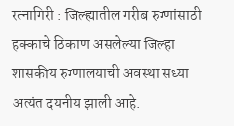रत्‍नागिरी : जिल्ह्यातील गरीब रुग्णांसाठी हक्काचे ठिकाण असलेल्या जिल्‍हा शासकीय रुग्णालयाची अवस्था सध्या अत्यंत दयनीय झाली आहे.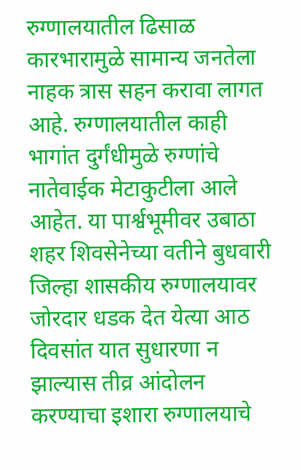रुग्णालयातील ढिसाळ कारभारामुळे सामान्य जनतेला नाहक त्रास सहन करावा लागत आहे. रुग्‍णालयातील काही भागांत दुर्गंधीमुळे रुग्‍णांचे नातेवाईक मेटाकुटीला आले आहेत. या पार्श्वभूमीवर उबाठा शहर शिवसेनेच्‍या वतीने बुधवारी जिल्‍हा शासकीय रुग्णालयावर जोरदार धडक देत येत्‍या आठ दिवसांत यात सुधारणा न झाल्‍यास तीव्र आंदोलन करण्‍याचा इशारा रुग्‍णालयाचे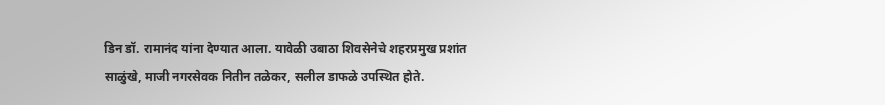डिन डॉ. रामानंद यांना देण्‍यात आला. यावेळी उबाठा शिवसेनेचे शहरप्रमुख प्रशांत साळुंखे, माजी नगरसेवक नितीन तळेकर, सलील डाफळे उपस्‍थित होते.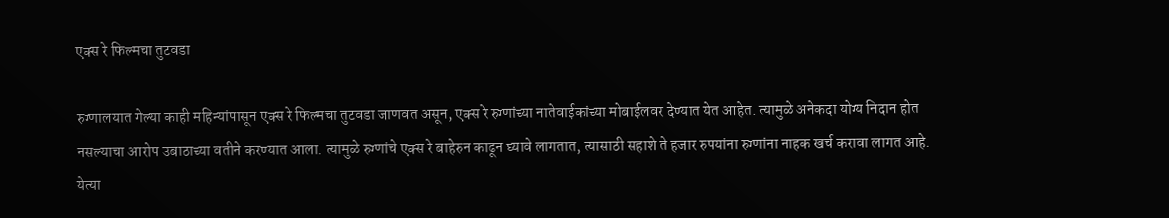एक्‍स रे फिल्‍मचा तुटवडा

रुग्‍णालयात गेल्‍या काही महिन्‍यांपासून एक्‍स रे फिल्‍मचा तुटवडा जाणवत असून, एक्‍स रे रुग्‍णांच्‍या नातेवाईकांच्‍या मोबाईलवर देण्‍यात येत आहेत. त्‍यामुळे अनेकदा योग्‍य निदान होत नसल्‍याचा आरोप उबाठाच्‍या वतीने करण्‍यात आला. त्‍यामुळे रुग्‍णांचे एक्‍स रे बाहेरुन काढून घ्‍यावे लागतात, त्‍यासाठी सहाशे ते हजार रुपयांना रुग्‍णांना नाहक खर्च करावा लागत आहे. येत्‍या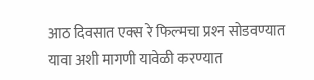आठ दिवसात एक्‍स रे फिल्‍मचा प्रश्‍न सोडवण्‍यात यावा अशी मागणी यावेळी करण्‍यात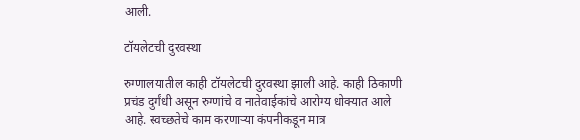आली.

टॉयलेटची दुरवस्‍था

रुग्‍णालयातील काही टॉयलेटची दुरवस्‍था झाली आहे. काही ठिकाणी प्रचंड दुर्गंधी असून रुग्‍णांचे व नातेवाईकांचे आरोग्‍य धोक्‍यात आले आहे. स्‍वच्‍छतेचे काम करणार्‍या कंपनीकडून मात्र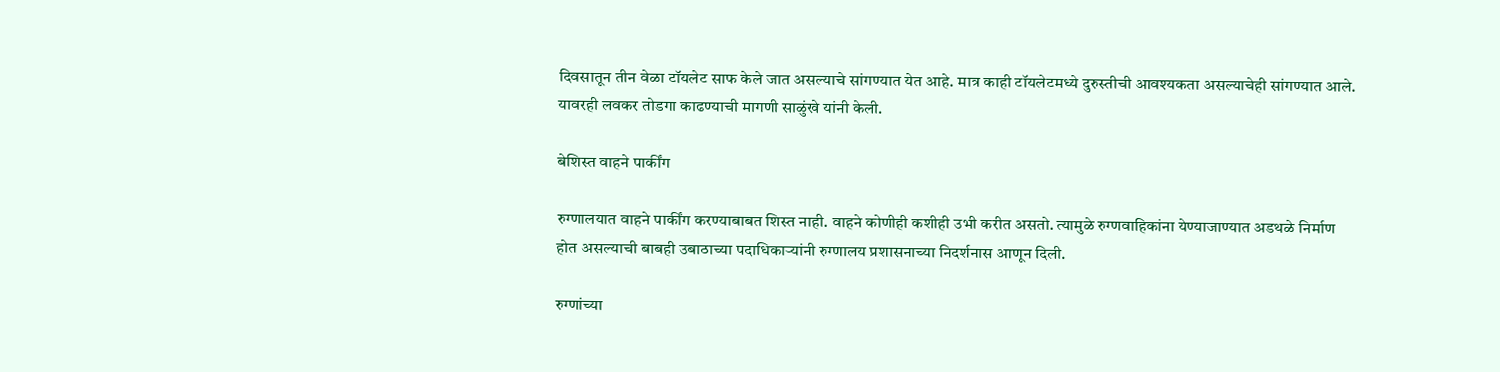दिवसातून तीन वेळा टॉयलेट साफ केले जात असल्‍याचे सांगण्‍यात येत आहे. मात्र काही टॉयलेटमध्‍ये दुरुस्‍तीची आवश्‍यकता असल्‍याचेही सांगण्‍यात आले. यावरही लवकर तोडगा काढण्‍याची मागणी साळुंखे यांनी केली.

बेशिस्‍त वाहने पार्कींग

रुग्‍णालयात वाहने पार्कींग करण्‍याबाबत शिस्‍त नाही. वाहने कोणीही कशीही उभी करीत असतो. त्‍यामुळे रुग्‍णवाहिकांना येण्‍याजाण्‍यात अडथळे निर्माण होत असल्‍याची बाबही उबाठाच्‍या पदाधिकार्‍यांनी रुग्‍णालय प्रशासनाच्‍या निदर्शनास आणून दिली.

रुग्‍णांच्‍या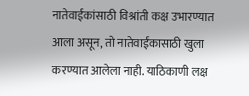नातेवाईंकांसाठी विश्रांती कक्ष उभारण्‍यात आला असून, तो नातेवाईंकासाठी खुला करण्‍यात आलेला नाही. याठिकाणी लक्ष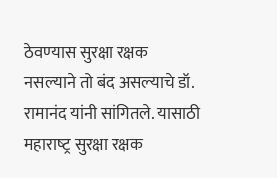ठेवण्‍यास सुरक्षा रक्षक नसल्‍याने तो बंद असल्‍याचे डॉ. रामानंद यांनी सांगितले. यासाठी महाराष्‍ट्र सुरक्षा रक्षक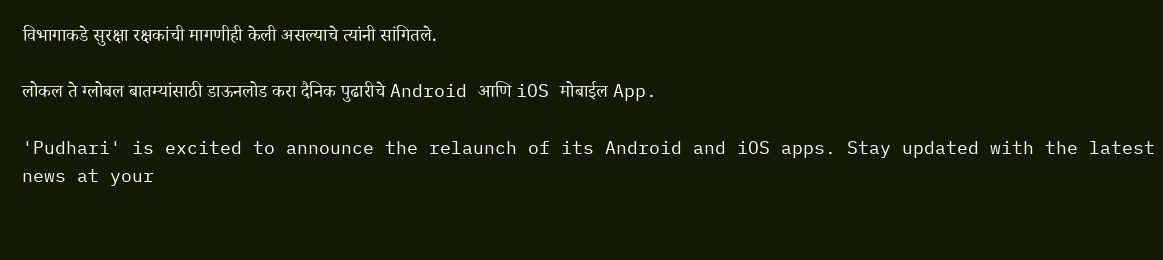विभागाकडे सुरक्षा रक्षकांची मागणीही केली असल्‍याचे त्‍यांनी सांगितले.

लोकल ते ग्लोबल बातम्यांसाठी डाऊनलोड करा दैनिक पुढारीचे Android आणि iOS मोबाईल App.

'Pudhari' is excited to announce the relaunch of its Android and iOS apps. Stay updated with the latest news at your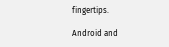fingertips.

Android and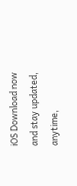iOS Download now and stay updated, anytime,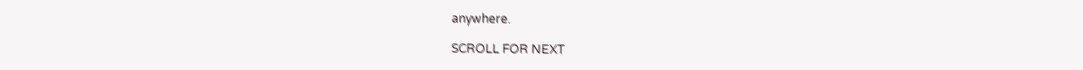anywhere.

SCROLL FOR NEXT